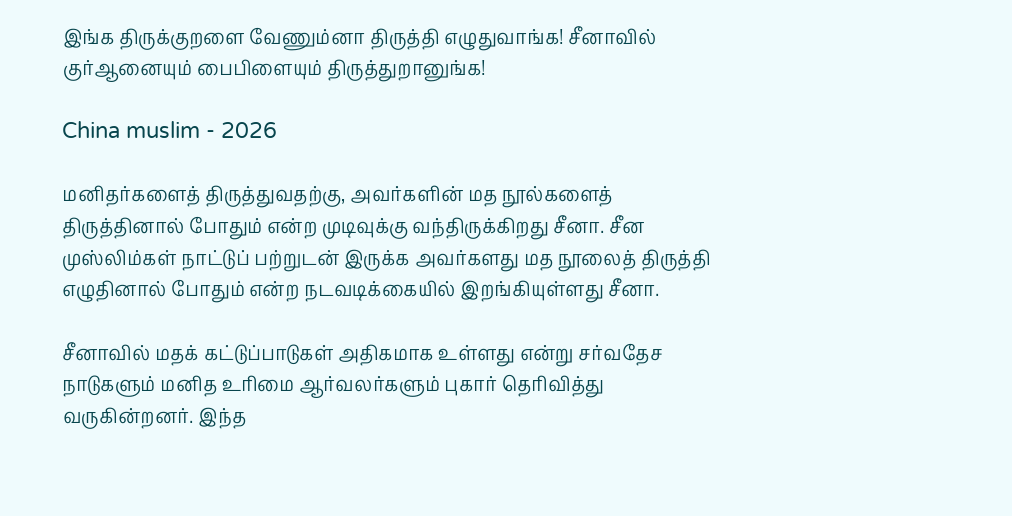இங்க திருக்குறளை வேணும்னா திருத்தி எழுதுவாங்க! சீனாவில் குர்ஆனையும் பைபிளையும் திருத்துறானுங்க!

China muslim - 2026

மனிதர்களைத் திருத்துவதற்கு, அவர்களின் மத நூல்களைத் திருத்தினால் போதும் என்ற முடிவுக்கு வந்திருக்கிறது சீனா. சீன முஸ்லிம்கள் நாட்டுப் பற்றுடன் இருக்க அவர்களது மத நூலைத் திருத்தி எழுதினால் போதும் என்ற நடவடிக்கையில் இறங்கியுள்ளது சீனா.

சீனாவில் மதக் கட்டுப்பாடுகள் அதிகமாக உள்ளது என்று சர்வதேச நாடுகளும் மனித உரிமை ஆர்வலர்களும் புகார் தெரிவித்து வருகின்றனர். இந்த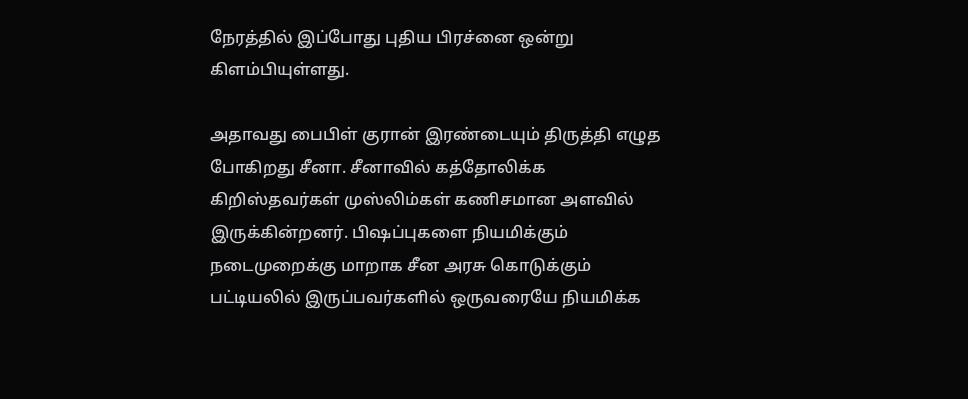நேரத்தில் இப்போது புதிய பிரச்னை ஒன்று கிளம்பியுள்ளது.

அதாவது பைபிள் குரான் இரண்டையும் திருத்தி எழுத போகிறது சீனா. சீனாவில் கத்தோலிக்க கிறிஸ்தவர்கள் முஸ்லிம்கள் கணிசமான அளவில் இருக்கின்றனர். பிஷப்புகளை நியமிக்கும் நடைமுறைக்கு மாறாக சீன அரசு கொடுக்கும் பட்டியலில் இருப்பவர்களில் ஒருவரையே நியமிக்க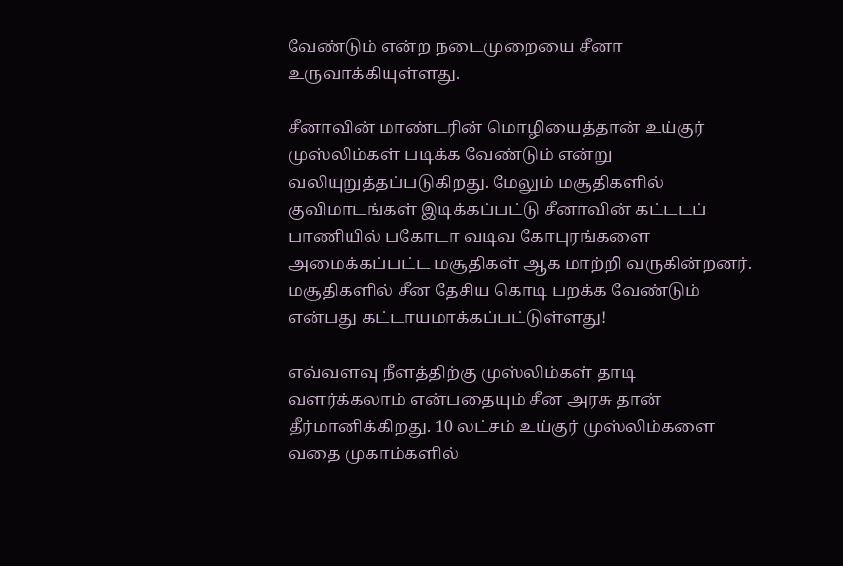வேண்டும் என்ற நடைமுறையை சீனா உருவாக்கியுள்ளது.

சீனாவின் மாண்டரின் மொழியைத்தான் உய்குர் முஸ்லிம்கள் படிக்க வேண்டும் என்று வலியுறுத்தப்படுகிறது. மேலும் மசூதிகளில் குவிமாடங்கள் இடிக்கப்பட்டு சீனாவின் கட்டடப் பாணியில் பகோடா வடிவ கோபுரங்களை அமைக்கப்பட்ட மசூதிகள் ஆக மாற்றி வருகின்றனர். மசூதிகளில் சீன தேசிய கொடி பறக்க வேண்டும் என்பது கட்டாயமாக்கப்பட்டுள்ளது!

எவ்வளவு நீளத்திற்கு முஸ்லிம்கள் தாடி வளர்க்கலாம் என்பதையும் சீன அரசு தான் தீர்மானிக்கிறது. 10 லட்சம் உய்குர் முஸ்லிம்களை வதை முகாம்களில்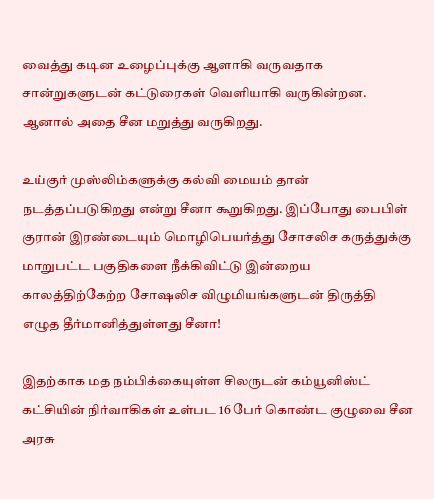வைத்து கடின உழைப்புக்கு ஆளாகி வருவதாக சான்றுகளுடன் கட்டுரைகள் வெளியாகி வருகின்றன. ஆனால் அதை சீன மறுத்து வருகிறது.

உய்குர் முஸ்லிம்களுக்கு கல்வி மையம் தான் நடத்தப்படுகிறது என்று சீனா கூறுகிறது. இப்போது பைபிள் குரான் இரண்டையும் மொழிபெயர்த்து சோசலிச கருத்துக்கு மாறுபட்ட பகுதிகளை நீக்கிவிட்டு இன்றைய காலத்திற்கேற்ற சோஷலிச விழுமியங்களுடன் திருத்தி எழுத தீர்மானித்துள்ளது சீனா!

இதற்காக மத நம்பிக்கையுள்ள சிலருடன் கம்யூனிஸ்ட் கட்சியின் நிர்வாகிகள் உள்பட 16 பேர் கொண்ட குழுவை சீன அரசு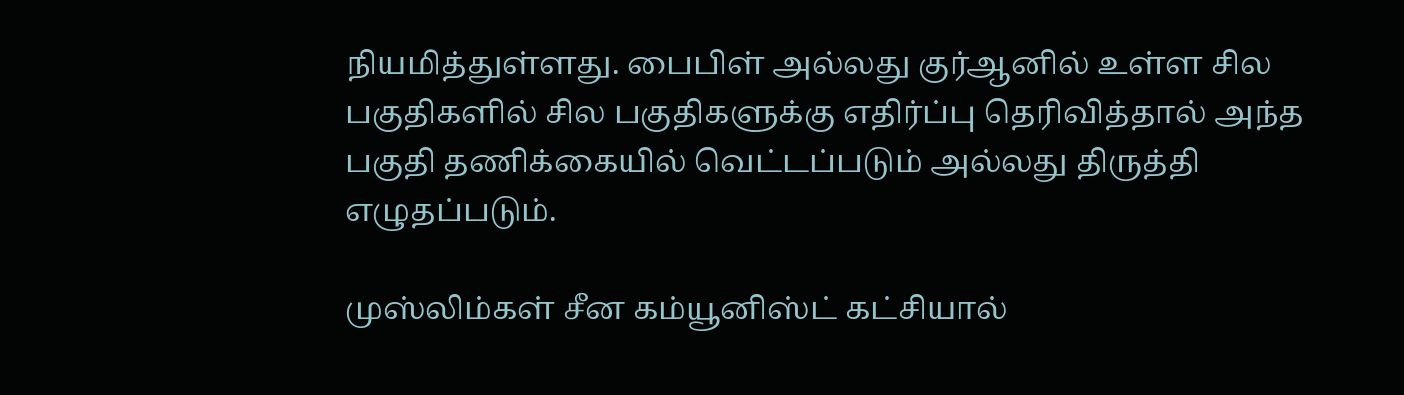நியமித்துள்ளது. பைபிள் அல்லது குர்ஆனில் உள்ள சில பகுதிகளில் சில பகுதிகளுக்கு எதிர்ப்பு தெரிவித்தால் அந்த பகுதி தணிக்கையில் வெட்டப்படும் அல்லது திருத்தி எழுதப்படும்.

முஸ்லிம்கள் சீன கம்யூனிஸ்ட் கட்சியால்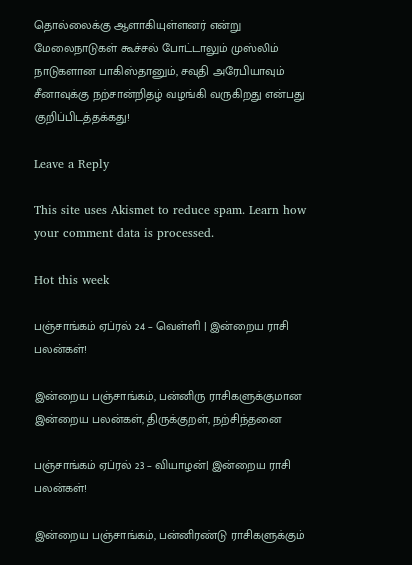தொல்லைக்கு ஆளாகியுள்ளனர் என்று மேலைநாடுகள் கூச்சல் போட்டாலும் முஸ்லிம் நாடுகளான பாகிஸ்தானும், சவுதி அரேபியாவும் சீனாவுக்கு நற்சான்றிதழ் வழங்கி வருகிறது என்பது குறிப்பிடத்தக்கது!

Leave a Reply

This site uses Akismet to reduce spam. Learn how your comment data is processed.

Hot this week

பஞ்சாங்கம் ஏப்ரல் 24 – வெள்ளி | இன்றைய ராசி பலன்கள்!

இன்றைய பஞ்சாங்கம், பன்னிரு ராசிகளுக்குமான இன்றைய பலன்கள், திருக்குறள், நற்சிந்தனை

பஞ்சாங்கம் ஏப்ரல் 23 – வியாழன்| இன்றைய ராசி பலன்கள்!

இன்றைய பஞ்சாங்கம், பன்னிரண்டு ராசிகளுக்கும்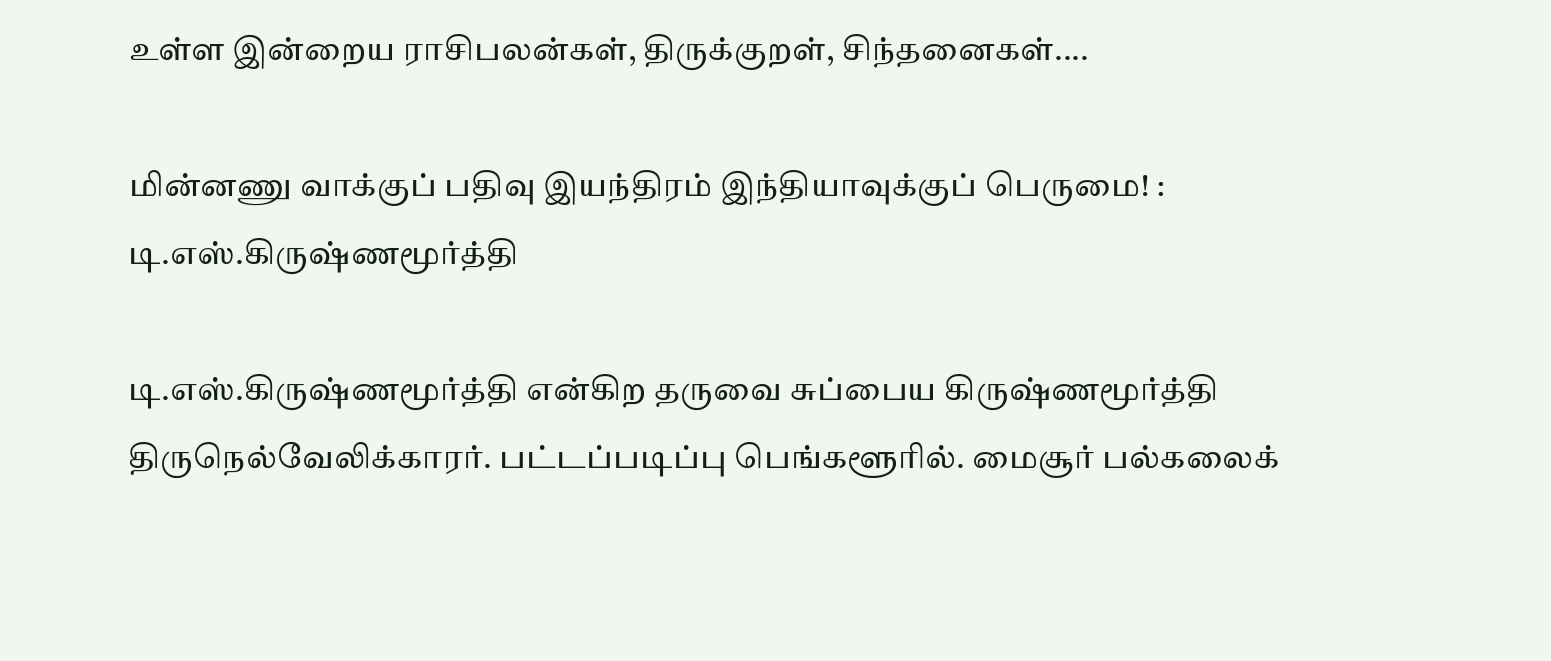உள்ள இன்றைய ராசிபலன்கள், திருக்குறள், சிந்தனைகள்....

மின்னணு வாக்குப் பதிவு இயந்திரம் இந்தியாவுக்குப் பெருமை! : டி.எஸ்.கிருஷ்ணமூர்த்தி

டி.எஸ்.கிருஷ்ணமூர்த்தி என்கிற தருவை சுப்பைய கிருஷ்ணமூர்த்தி திருநெல்வேலிக்காரர். பட்டப்படிப்பு பெங்களூரில். மைசூர் பல்கலைக்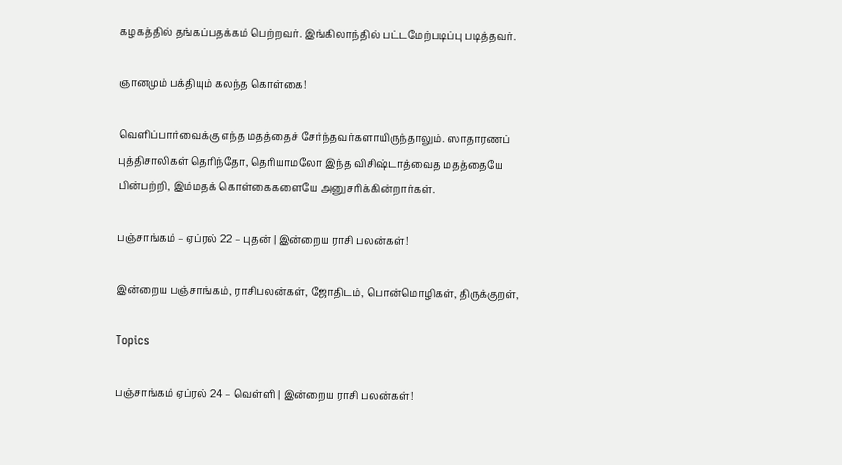கழகத்தில் தங்கப்பதக்கம் பெற்றவர். இங்கிலாந்தில் பட்டமேற்படிப்பு படித்தவர்.

ஞானமும் பக்தியும் கலந்த கொள்கை!

வெளிப்பார்வைக்கு எந்த மதத்தைச் சேர்ந்தவர்களாயிருந்தாலும். ஸாதாரணப் புத்திசாலிகள் தெரிந்தோ, தெரியாமலோ இந்த விசிஷ்டாத்வைத மதத்தையே பின்பற்றி, இம்மதக் கொள்கைகளையே அனுசரிக்கின்றார்கள்.

பஞ்சாங்கம் – ஏப்ரல் 22 – புதன் | இன்றைய ராசி பலன்கள்!

இன்றைய பஞ்சாங்கம், ராசிபலன்கள், ஜோதிடம், பொன்மொழிகள், திருக்குறள்,

Topics

பஞ்சாங்கம் ஏப்ரல் 24 – வெள்ளி | இன்றைய ராசி பலன்கள்!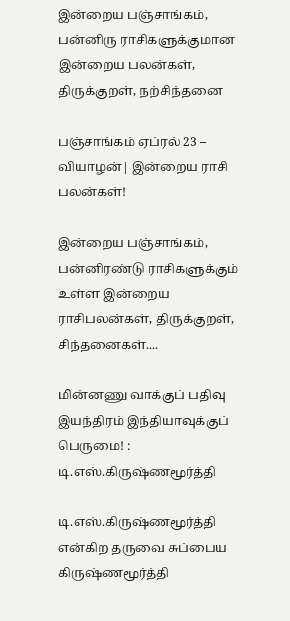இன்றைய பஞ்சாங்கம், பன்னிரு ராசிகளுக்குமான இன்றைய பலன்கள், திருக்குறள், நற்சிந்தனை

பஞ்சாங்கம் ஏப்ரல் 23 – வியாழன்| இன்றைய ராசி பலன்கள்!

இன்றைய பஞ்சாங்கம், பன்னிரண்டு ராசிகளுக்கும் உள்ள இன்றைய ராசிபலன்கள், திருக்குறள், சிந்தனைகள்....

மின்னணு வாக்குப் பதிவு இயந்திரம் இந்தியாவுக்குப் பெருமை! : டி.எஸ்.கிருஷ்ணமூர்த்தி

டி.எஸ்.கிருஷ்ணமூர்த்தி என்கிற தருவை சுப்பைய கிருஷ்ணமூர்த்தி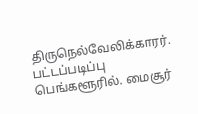திருநெல்வேலிக்காரர். பட்டப்படிப்பு பெங்களூரில். மைசூர்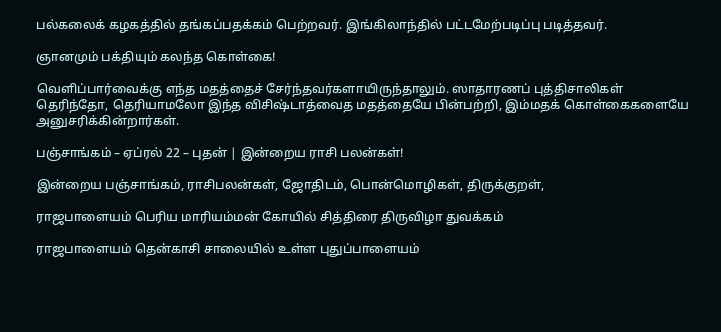பல்கலைக் கழகத்தில் தங்கப்பதக்கம் பெற்றவர். இங்கிலாந்தில் பட்டமேற்படிப்பு படித்தவர்.

ஞானமும் பக்தியும் கலந்த கொள்கை!

வெளிப்பார்வைக்கு எந்த மதத்தைச் சேர்ந்தவர்களாயிருந்தாலும். ஸாதாரணப் புத்திசாலிகள் தெரிந்தோ, தெரியாமலோ இந்த விசிஷ்டாத்வைத மதத்தையே பின்பற்றி, இம்மதக் கொள்கைகளையே அனுசரிக்கின்றார்கள்.

பஞ்சாங்கம் – ஏப்ரல் 22 – புதன் | இன்றைய ராசி பலன்கள்!

இன்றைய பஞ்சாங்கம், ராசிபலன்கள், ஜோதிடம், பொன்மொழிகள், திருக்குறள்,

ராஜபாளையம் பெரிய மாரியம்மன் கோயில் சித்திரை திருவிழா துவக்கம்

ராஜபாளையம் தென்காசி சாலையில் உள்ள புதுப்பாளையம்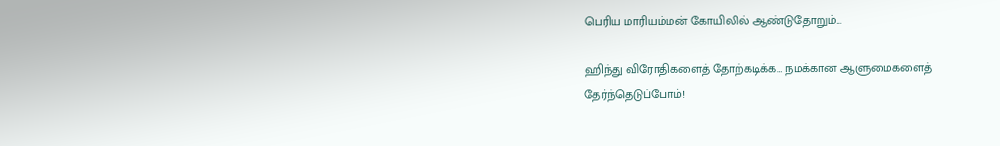பெரிய மாரியம்மன் கோயிலில் ஆண்டுதோறும்...

ஹிந்து விரோதிகளைத் தோற்கடிக்க… நமக்கான ஆளுமைகளைத் தேர்ந்தெடுப்போம்!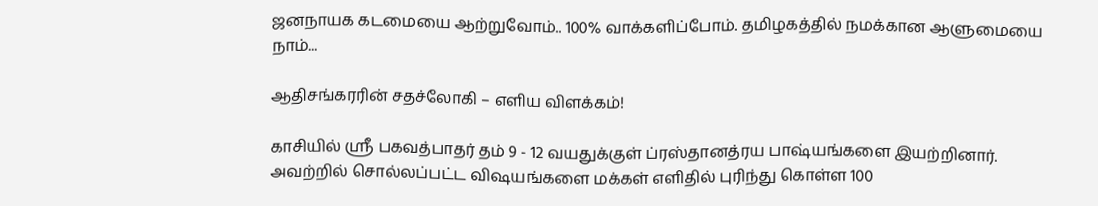ஜனநாயக கடமையை ஆற்றுவோம்.. 100% வாக்களிப்போம். தமிழகத்தில் நமக்கான ஆளுமையை நாம்...

ஆதிசங்கரரின் சதச்லோகி – எளிய விளக்கம்!

காசியில் ஸ்ரீ பகவத்பாதர் தம் 9 - 12 வயதுக்குள் ப்ரஸ்தானத்ரய பாஷ்யங்களை இயற்றினார். அவற்றில் சொல்லப்பட்ட விஷயங்களை மக்கள் எளிதில் புரிந்து கொள்ள 100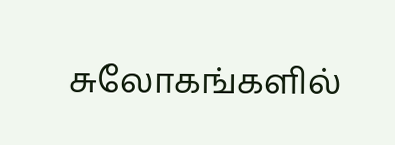சுலோகங்களில்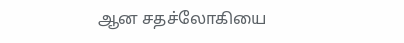ஆன சதச்லோகியை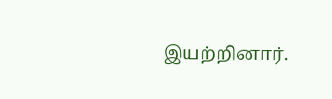இயற்றினார்.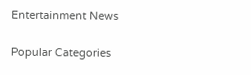Entertainment News

Popular Categories